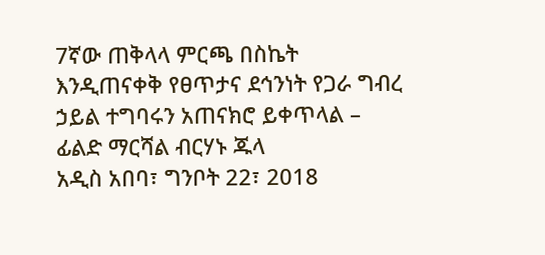7ኛው ጠቅላላ ምርጫ በስኬት እንዲጠናቀቅ የፀጥታና ደኅንነት የጋራ ግብረ ኃይል ተግባሩን አጠናክሮ ይቀጥላል – ፊልድ ማርሻል ብርሃኑ ጁላ
አዲስ አበባ፣ ግንቦት 22፣ 2018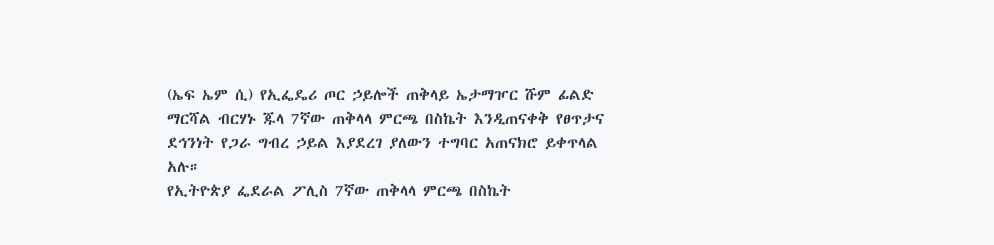(ኤፍ ኤም ሲ) የኢፌዴሪ ጦር ኃይሎች ጠቅላይ ኤታማዦር ሹም ፊልድ ማርሻል ብርሃኑ ጁላ 7ኛው ጠቅላላ ምርጫ በስኬት እንዲጠናቀቅ የፀጥታና ደኅንነት የጋራ ግብረ ኃይል እያደረገ ያለውን ተግባር አጠናክሮ ይቀጥላል አሉ።
የኢትዮጵያ ፌደራል ፖሊስ 7ኛው ጠቅላላ ምርጫ በስኬት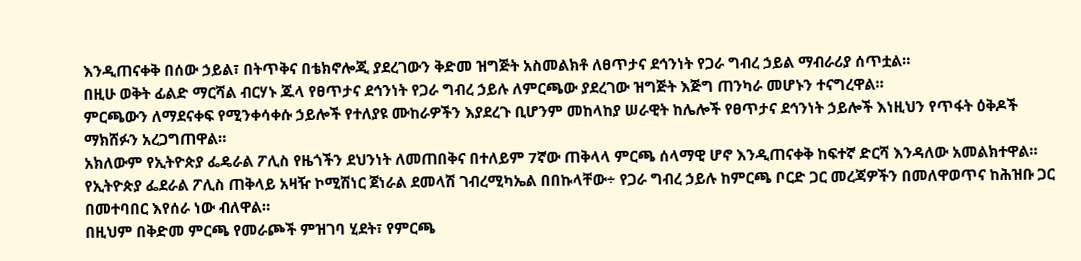እንዲጠናቀቅ በሰው ኃይል፣ በትጥቅና በቴክኖሎጂ ያደረገውን ቅድመ ዝግጅት አስመልክቶ ለፀጥታና ደኅንነት የጋራ ግብረ ኃይል ማብራሪያ ሰጥቷል።
በዚሁ ወቅት ፊልድ ማርሻል ብርሃኑ ጁላ የፀጥታና ደኅንነት የጋራ ግብረ ኃይሉ ለምርጫው ያደረገው ዝግጅት እጅግ ጠንካራ መሆኑን ተናግረዋል።
ምርጫውን ለማደናቀፍ የሚንቀሳቀሱ ኃይሎች የተለያዩ ሙከራዎችን እያደረጉ ቢሆንም መከላከያ ሠራዊት ከሌሎች የፀጥታና ደኅንነት ኃይሎች እነዚህን የጥፋት ዕቅዶች ማክሸፉን አረጋግጠዋል።
አክለውም የኢትዮጵያ ፌዴራል ፖሊስ የዜጎችን ደህንነት ለመጠበቅና በተለይም 7ኛው ጠቅላላ ምርጫ ሰላማዊ ሆኖ እንዲጠናቀቅ ከፍተኛ ድርሻ እንዳለው አመልክተዋል።
የኢትዮጵያ ፌደራል ፖሊስ ጠቅላይ አዛዥ ኮሚሽነር ጀነራል ደመላሽ ገብረሚካኤል በበኩላቸው÷ የጋራ ግብረ ኃይሉ ከምርጫ ቦርድ ጋር መረጃዎችን በመለዋወጥና ከሕዝቡ ጋር በመተባበር እየሰራ ነው ብለዋል።
በዚህም በቅድመ ምርጫ የመራጮች ምዝገባ ሂደት፣ የምርጫ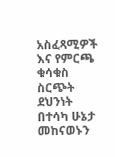አስፈጻሚዎች እና የምርጫ ቁሳቁስ ስርጭት ደህንነት በተሳካ ሁኔታ መከናወኑን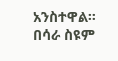አንስተዋል።
በሳራ ስዩም